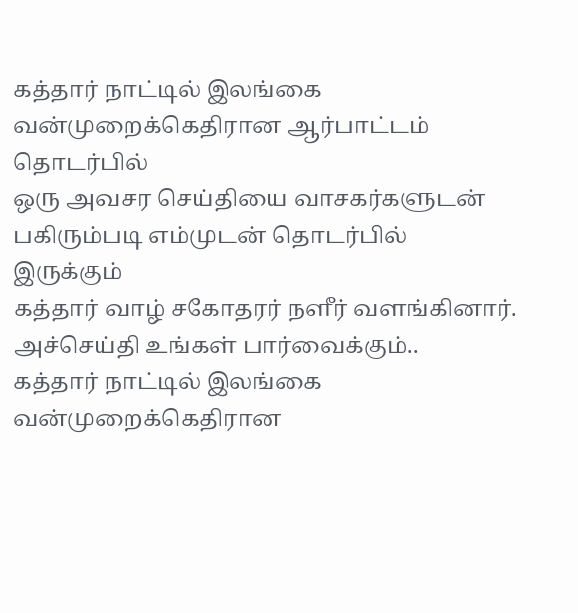கத்தார் நாட்டில் இலங்கை வன்முறைக்கெதிரான ஆர்பாட்டம் தொடர்பில்
ஒரு அவசர செய்தியை வாசகர்களுடன் பகிரும்படி எம்முடன் தொடர்பில் இருக்கும்
கத்தார் வாழ் சகோதரர் நளீர் வளங்கினார். அச்செய்தி உங்கள் பார்வைக்கும்..
கத்தார் நாட்டில் இலங்கை வன்முறைக்கெதிரான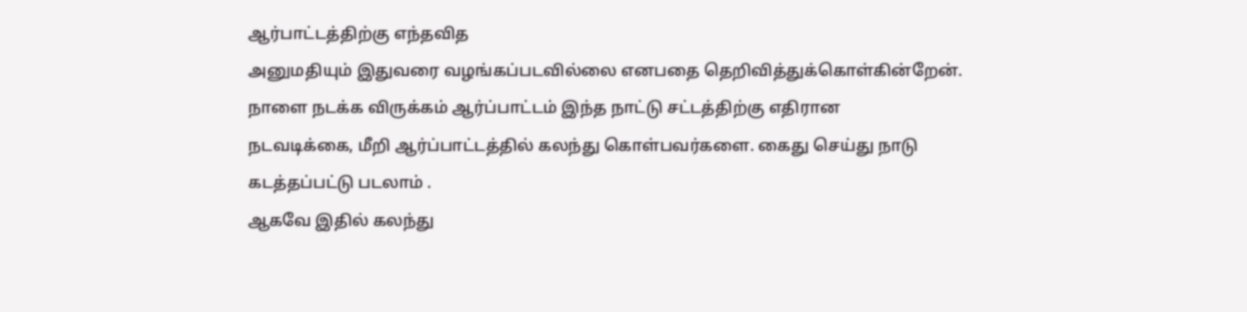ஆர்பாட்டத்திற்கு எந்தவித
அனுமதியும் இதுவரை வழங்கப்படவில்லை எனபதை தெறிவித்துக்கொள்கின்றேன்.
நாளை நடக்க விருக்கம் ஆர்ப்பாட்டம் இந்த நாட்டு சட்டத்திற்கு எதிரான
நடவடிக்கை, மீறி ஆர்ப்பாட்டத்தில் கலந்து கொள்பவர்களை. கைது செய்து நாடு
கடத்தப்பட்டு படலாம் .
ஆகவே இதில் கலந்து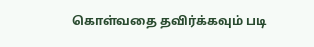கொள்வதை தவிர்க்கவும் படி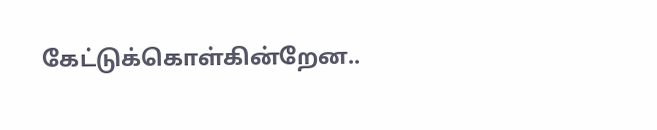கேட்டுக்கொள்கின்றேன..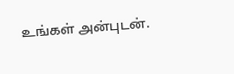உங்கள் அன்புடன்.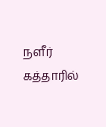நளீர் கத்தாரில்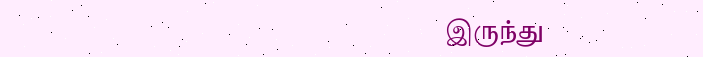இருந்து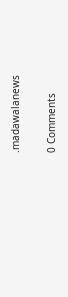.madawalanews


0 Comments